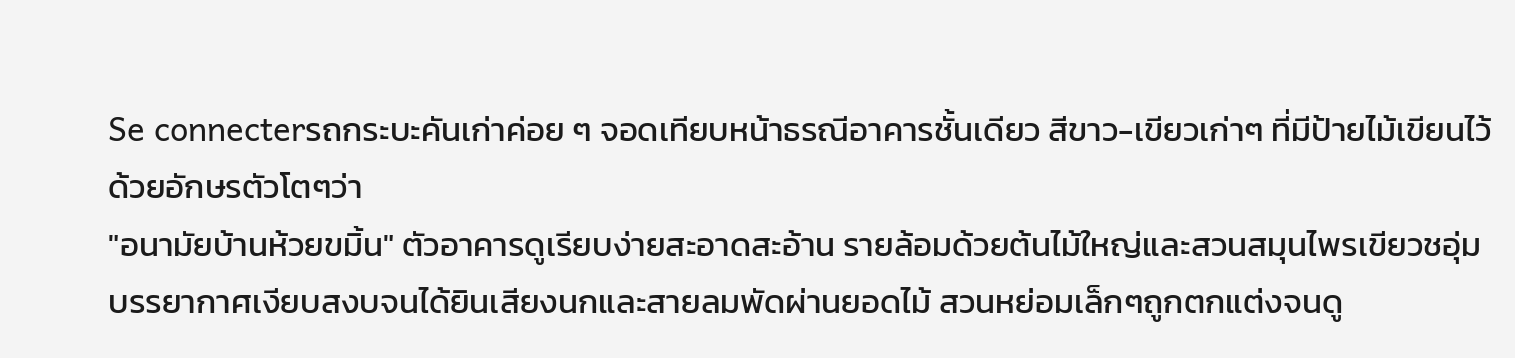Se connecterรถกระบะคันเก่าค่อย ๆ จอดเทียบหน้าธรณีอาคารชั้นเดียว สีขาว-เขียวเก่าๆ ที่มีป้ายไม้เขียนไว้ด้วยอักษรตัวโตๆว่า
"อนามัยบ้านห้วยขมิ้น" ตัวอาคารดูเรียบง่ายสะอาดสะอ้าน รายล้อมด้วยต้นไม้ใหญ่และสวนสมุนไพรเขียวชอุ่ม บรรยากาศเงียบสงบจนได้ยินเสียงนกและสายลมพัดผ่านยอดไม้ สวนหย่อมเล็กๆถูกตกแต่งจนดู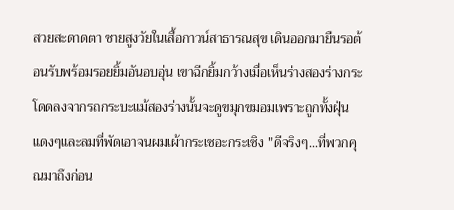สวยสะดาดตา ชายสูงวัยในเสื้อกาวน์สาธารณสุข เดินออกมายืนรอต้อนรับพร้อมรอยยิ้มอันอบอุ่น เขาฉีกยิ้มกว้างเมื่อเห็นร่างสองร่างกระโดดลงจากรถกระบะแม้สองร่างนั้นจะดูขมุกขมอมเพราะถูกทั้งฝุ่นแดงๆและลมที่พัดเอาจนผมเผ้ากระเซอะกระเซิง "ดีจริงๆ...ที่พวกคุณมาถึงก่อน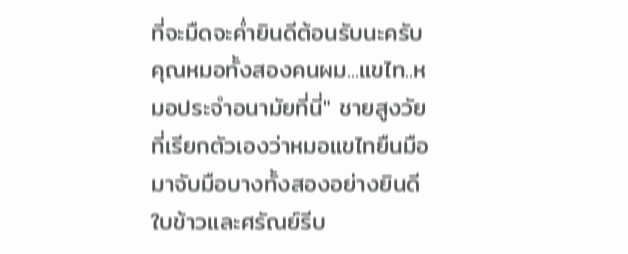ที่จะมืดจะค่ำยินดีต้อนรับนะครับคุณหมอทั้งสองคนผม...แขไท..หมอประจำอนามัยที่นี่" ชายสูงวัยที่เรียกตัวเองว่าหมอแขไทยืนมือมาจับมือบางทั้งสองอย่างยินดี ใบข้าวและศรัณย์รีบ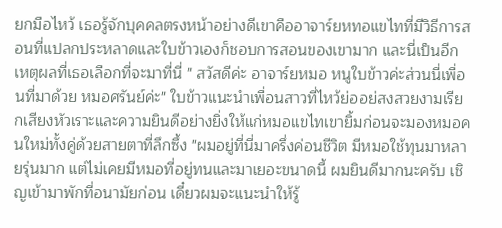ยกมือไหว้ เธอรู้จักบุคคลตรงหน้าอย่างดีเขาคืออาจาร์ยหทอแขไทที่มีวิธีการสอนที่แปลกประหลาดและใบข้าวเองก็ชอบการสอนของเขามาก และนี่เป็นอีกเหตุผลที่เธอเลือกที่จะมาที่นี่ " สวัสดีค่ะ อาจาร์ยหมอ หนูใบข้าวค่ะส่วนนี่เพื่อนที่มาด้วย หมอศรันย์ค่ะ" ใบข้าวแนะนำเพื่อนสาวที่ไหว้ย่ออย่สงสวยงามเรียกเสียงหัวเราะและความยินดีอย่างยิ่งให้แก่หมอแขไทเขายิ้มก่อนจะมองหมอคนใหม่ทั้งคู่ด้วยสายตาที่ลึกซึ้ง "ผมอยู่ที่นี่มาครึ่งค่อนชีวิต มีหมอใช้ทุนมาหลายรุ่นมาก แต่ไม่เคยมีหมอที่อยู่ทนและมาเยอะขนาดนี้ ผมยินดีมากนะครับ เชิญเข้ามาพักที่อนามัยก่อน เดี๋ยวผมจะแนะนำให้รู้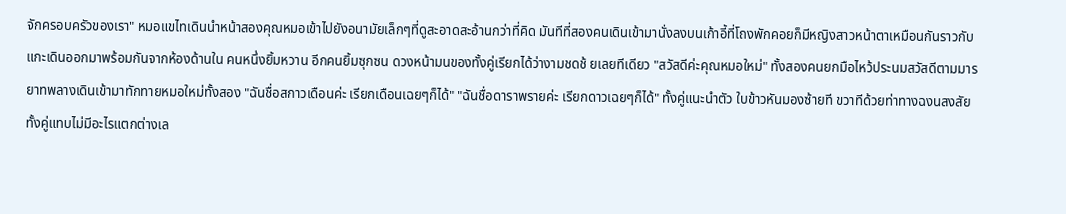จักครอบครัวของเรา" หมอแขไทเดินนำหน้าสองคุณหมอเข้าไปยังอนามัยเล็กๆที่ดูสะอาดสะอ้านกว่าที่คิด มันทีที่สองคนเดินเข้ามานั่งลงบนเก้าอี้ที่โถงพักคอยก็มีหญิงสาวหน้าตาเหมือนกันราวกับแกะเดินออกมาพร้อมกันจากห้องด้านใน คนหนึ่งยิ้มหวาน อีกคนยิ้มซุกซน ดวงหน้ามนของทั้งคู่เรียกได้ว่างามชดช้ ยเลยทีเดียว "สวัสดีค่ะคุณหมอใหม่" ทั้งสองคนยกมือไหว้ประนมสวัสดีตามมารยาทพลางเดินเข้ามาทักทายหมอใหม่ทั้งสอง "ฉันชื่อสกาวเดือนค่ะ เรียกเดือนเฉยๆก็ได้" "ฉันชื่อดาราพรายค่ะ เรียกดาวเฉยๆก็ได้" ทั้งคู่แนะนำตัว ใบข้าวหันมองซ้ายที ขวาทีด้วยท่าทางฉงนสงสัย ทั้งคู่แทบไม่มีอะไรแตกต่างเล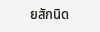ยสักนิด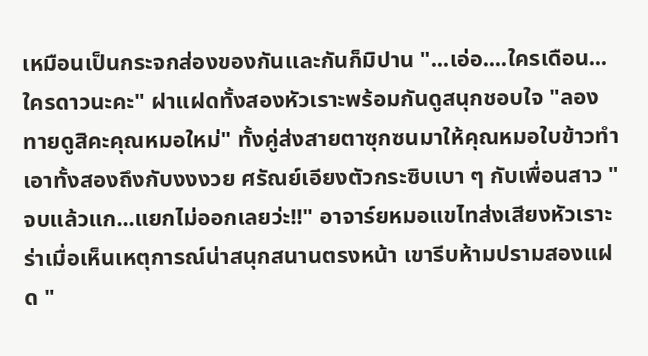เหมือนเป็นกระจกส่องของกันเเละกันก็มิปาน "...เอ่อ....ใครเดือน...ใครดาวนะคะ" ฝาแฝดทั้งสองหัวเราะพร้อมกันดูสนุกชอบใจ "ลองทายดูสิคะคุณหมอใหม่" ทั้งคู่ส่งสายตาซุกซนมาให้คุณหมอใบข้าวทำเอาทั้งสองถึงกับงงงวย ศรัณย์เอียงตัวกระซิบเบา ๆ กับเพื่อนสาว "จบแล้วแก...แยกไม่ออกเลยว่ะ!!" อาจาร์ยหมอแขไทส่งเสียงหัวเราะร่าเมื่อเห็นเหตุการณ์น่าสนุกสนานตรงหน้า เขารีบห้ามปรามสองแฝด "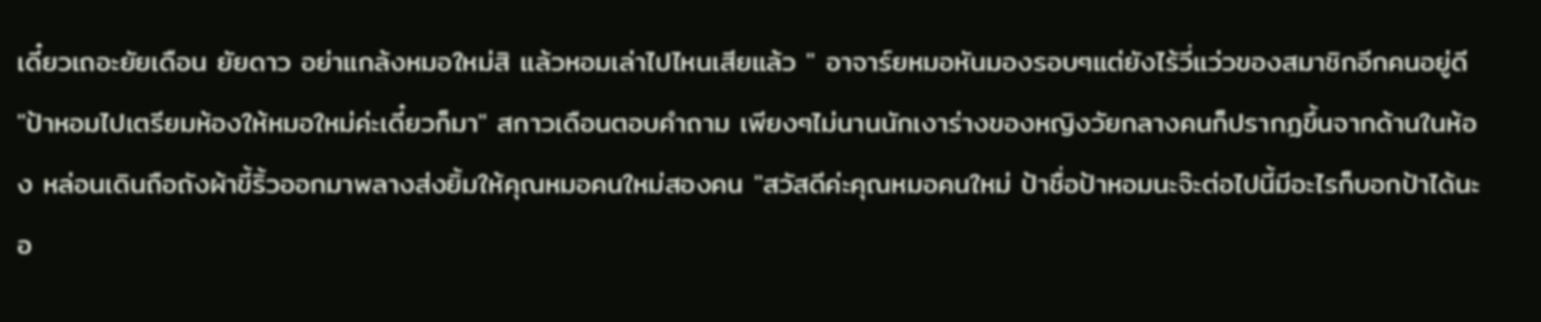เดี๋ยวเถอะยัยเดือน ยัยดาว อย่าแกล้งหมอใหม่สิ แล้วหอมเล่าไปไหนเสียแล้ว " อาจาร์ยหมอหันมองรอบๆแต่ยังไร้วี่เเว่วของสมาชิกอีกคนอยู่ดี "ป้าหอมไปเตรียมห้องให้หมอใหม่ค่ะเดี๋ยวก็มา" สกาวเดือนตอบคำถาม เพียงๆไม่นานนักเงาร่างของหญิงวัยกลางคนก็ปรากฏขึ้นจากด้านในห้อง หล่อนเดินถือถังผ้าขี้ริ้วออกมาพลางส่งยิ้มให้คุณหมอคนใหม่สองคน "สวัสดีค่ะคุณหมอคนใหม่ ป้าชื่อป้าหอมนะจ๊ะต่อไปนี้มีอะไรก็บอกป้าได้นะอ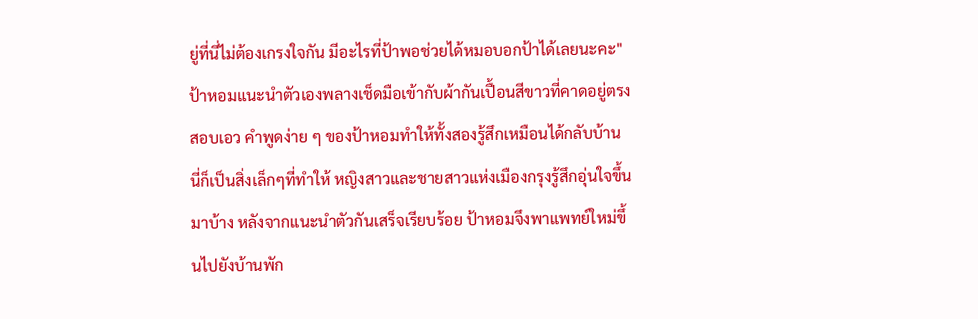ยู่ที่นี่ไม่ต้องเกรงใจกัน มีอะไรที่ป้าพอช่วยได้หมอบอกป้าได้เลยนะคะ" ป้าหอมแนะนำตัวเองพลางเช็ดมือเข้ากับผ้ากันเปื้อนสีขาวที่คาดอยู่ตรงสอบเอว คำพูดง่าย ๆ ของป้าหอมทำให้ทั้งสองรู้สึกเหมือนได้กลับบ้าน นี่ก็เป็นสิ่งเล็กๆที่ทำให้ หญิงสาวและชายสาวแห่งเมืองกรุงรู้สึกอุ่นใจขึ้นมาบ้าง หลังจากแนะนำตัวกันเสร็จเรียบร้อย ป้าหอมจึงพาแพทย์ใหม่ขึ้นไปยังบ้านพัก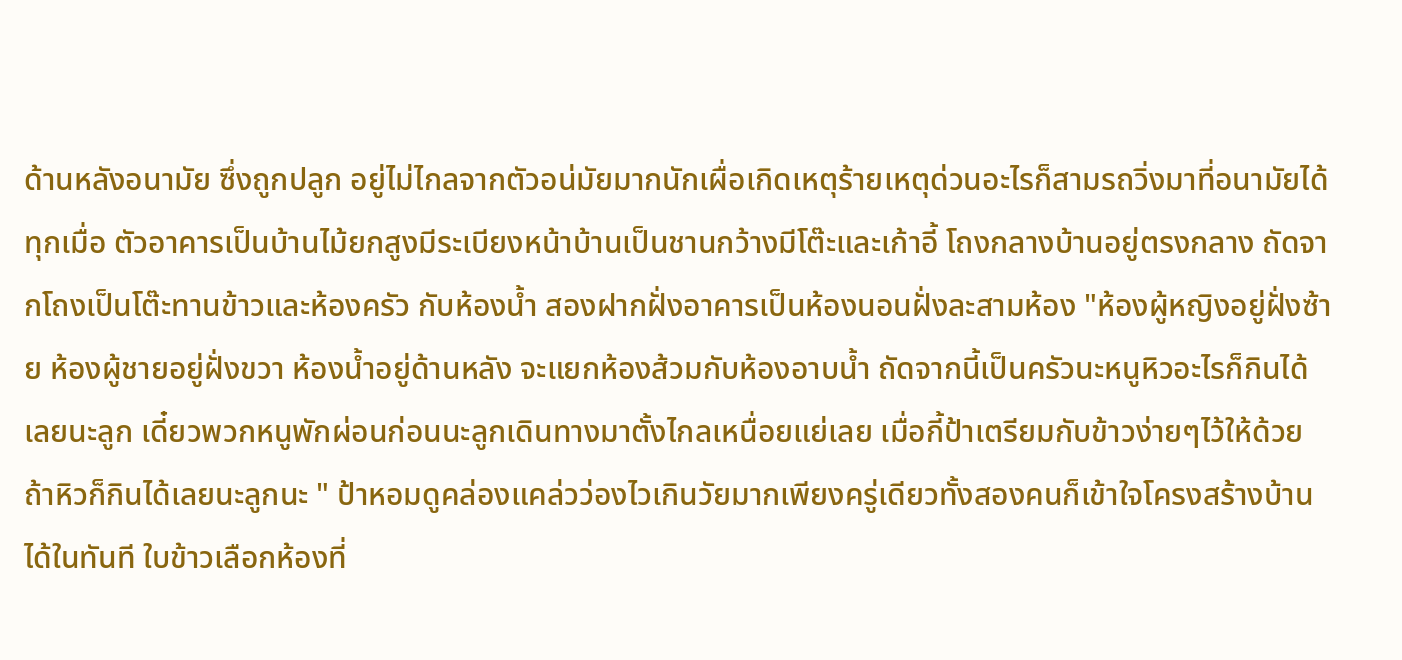ด้านหลังอนามัย ซึ่งถูกปลูก อยู่ไม่ไกลจากตัวอน่มัยมากนักเผื่อเกิดเหตุร้ายเหตุด่วนอะไรก็สามรถวิ่งมาที่อนามัยได้ทุกเมื่อ ตัวอาคารเป็นบ้านไม้ยกสูงมีระเบียงหน้าบ้านเป็นชานกว้างมีโต๊ะและเก้าอี้ โถงกลางบ้านอยู่ตรงกลาง ถัดจากโถงเป็นโต๊ะทานข้าวและห้องครัว กับห้องน้ำ สองฝากฝั่งอาคารเป็นห้องนอนฝั่งละสามห้อง "ห้องผู้หญิงอยู่ฝั่งซ้าย ห้องผู้ชายอยู่ฝั่งขวา ห้องน้ำอยู่ด้านหลัง จะแยกห้องส้วมกับห้องอาบน้ำ ถัดจากนี้เป็นครัวนะหนูหิวอะไรก็กินได้เลยนะลูก เดี๋ยวพวกหนูพักผ่อนก่อนนะลูกเดินทางมาตั้งไกลเหนื่อยแย่เลย เมื่อกี้ป้าเตรียมกับข้าวง่ายๆไว้ให้ด้วยถ้าหิวก็กินได้เลยนะลูกนะ " ป้าหอมดูคล่องแคล่วว่องไวเกินวัยมากเพียงครู่เดียวทั้งสองคนก็เข้าใจโครงสร้างบ้านได้ในทันที ใบข้าวเลือกห้องที่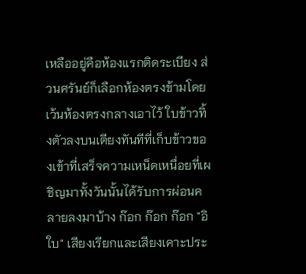เหลืออยู่คือห้องแรกติดระเบียง ส่วนศรันย์ก็เลือกห้องตรงข้ามโดยเว้นห้องตรงกลางเอาไว้ ใบข้าวทิ้งตัวลงบนเตียงทันทีที่เก็บข้าวของเข้าที่เสร็จความเหน็ดเหนื่อยที่เผชิญมาทั้งวันนั้นได้รับการผ่อนคลายลงมาบ้าง ก๊อก ก๊อก ก๊อก "อิใบ" เสียงเรียกและเสียงเคาะประ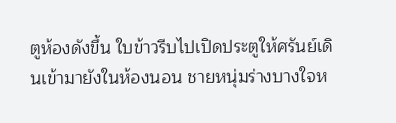ตูห้องดังขึ้น ใบข้าวรีบไปเปิดประตูให้ศรันย์เดินเข้ามายังในห้องนอน ชายหนุ่มร่างบางใจห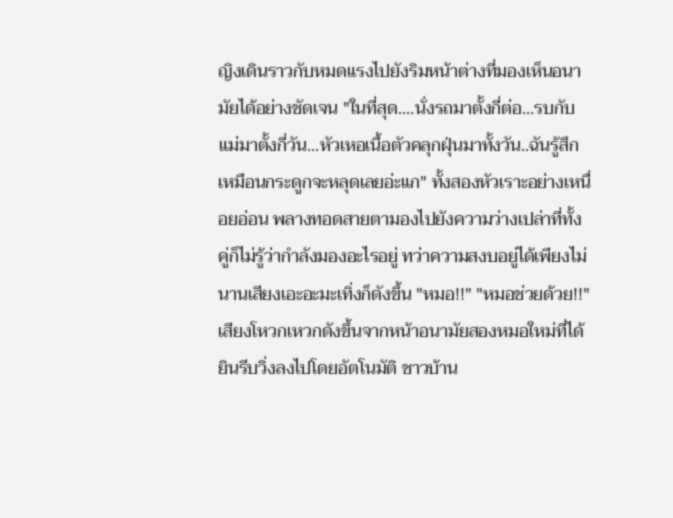ญิงเดินราวกับหมดแรงไปยังริมหน้าต่างที่มองเห็นอนามัยได้อย่างชัดเจน "ในที่สุด....นั่งรถมาตั้งกี่ต่อ...รบกับแม่มาตั้งกี่วัน...หัวเหอเนื้อตัวคลุกฝุ่นมาทั้งวัน..ฉันรู้สึกเหมือนกระดูกจะหลุดเลยอ่ะแก" ทั้งสองหัวเราะอย่างเหนื่อยอ่อน พลางทอดสายตามองไปยังความว่างเปล่าที่ทั้งคู่ก็ไม่รู้ว่ากำลังมองอะไรอยู่ ทว่าความสงบอยู่ได้เพียงไม่นานเสียงเอะอะมะเทิ่งก็ดังขึ้น "หมอ!!" "หมอช่วยด้วย!!" เสียงโหวกเหวกดังขึ้นจากหน้าอนามัยสองหมอใหม่ที่ได้ยินรีบวิ่งลงไปโดยอัตโนมัติ ชาวบ้าน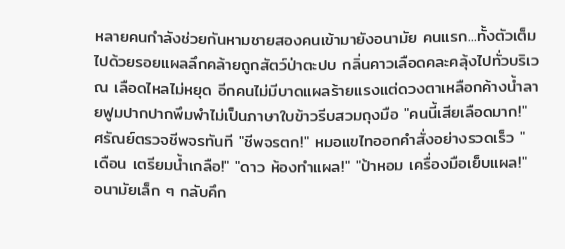หลายคนกำลังช่วยกันหามชายสองคนเข้ามายังอนามัย คนแรก...ทั้งตัวเต็มไปด้วยรอยแผลลึกคล้ายถูกสัตว์ป่าตะปบ กลิ่นคาวเลือดคละคลุ้งไปทั่วบริเวณ เลือดไหลไม่หยุด อีกคนไม่มีบาดแผลร้ายแรงแต่ดวงตาเหลือกค้างน้ำลายฟูมปากปากพึมพำไม่เป็นภาษาใบข้าวรีบสวมถุงมือ "คนนี้เสียเลือดมาก!" ศรัณย์ตรวจชีพจรทันที "ชีพจรตก!" หมอแขไทออกคำสั่งอย่างรวดเร็ว "เดือน เตรียมน้ำเกลือ!" "ดาว ห้องทำแผล!" "ป้าหอม เครื่องมือเย็บแผล!" อนามัยเล็ก ๆ กลับคึก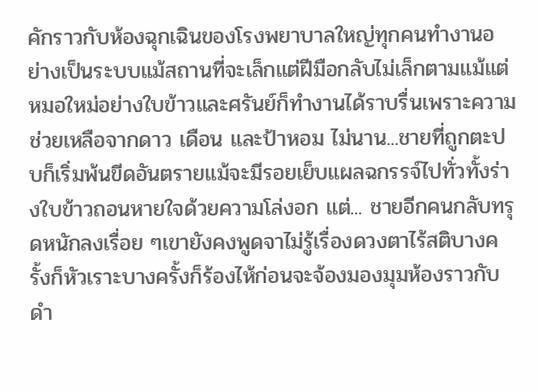คักราวกับห้องฉุกเฉินของโรงพยาบาลใหญ่ทุกคนทำงานอย่างเป็นระบบแม้สถานที่จะเล็กแต่ฝีมือกลับไม่เล็กตามแม้แต่หมอใหม่อย่างใบข้าวและศรันย์ก็ทำงานได้ราบรื่นเพราะความช่วยเหลือจากดาว เดือน และป้าหอม ไม่นาน...ชายที่ถูกตะปบก็เริ่มพ้นขีดอันตรายแม้จะมีรอยเย็บแผลฉกรรจ์ไปทั่วทั้งร่างใบข้าวถอนหายใจด้วยความโล่งอก แต่... ชายอีกคนกลับทรุดหนักลงเรื่อย ๆเขายังคงพูดจาไม่รู้เรื่องดวงตาไร้สติบางครั้งก็หัวเราะบางครั้งก็ร้องไห้ก่อนจะจ้องมองมุมห้องราวกับดำ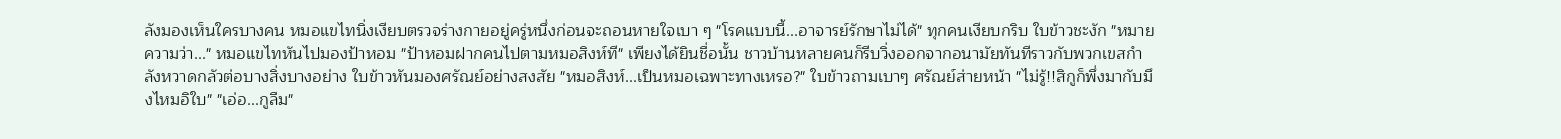ลังมองเห็นใครบางคน หมอแขไทนิ่งเงียบตรวจร่างกายอยู่ครู่หนึ่งก่อนจะถอนหายใจเบา ๆ "โรคแบบนี้...อาจารย์รักษาไม่ได้" ทุกคนเงียบกริบ ใบข้าวชะงัก "หมายความว่า..." หมอแขไทหันไปมองป้าหอม "ป้าหอมฝากคนไปตามหมอสิงห์ที" เพียงได้ยินชื่อนั้น ชาวบ้านหลายคนก็รีบวิ่งออกจากอนามัยทันทีราวกับพวกเขสกำลังหวาดกลัวต่อบางสิ่งบางอย่าง ใบข้าวหันมองศรัณย์อย่างสงสัย "หมอสิงห์...เป็นหมอเฉพาะทางเหรอ?" ใบข้าวถามเบาๆ ศรัณย์ส่ายหน้า "ไม่รู้!!สิกูก็พึ่งมากับมึงไหมอิใบ" "เอ่อ...กูลืม"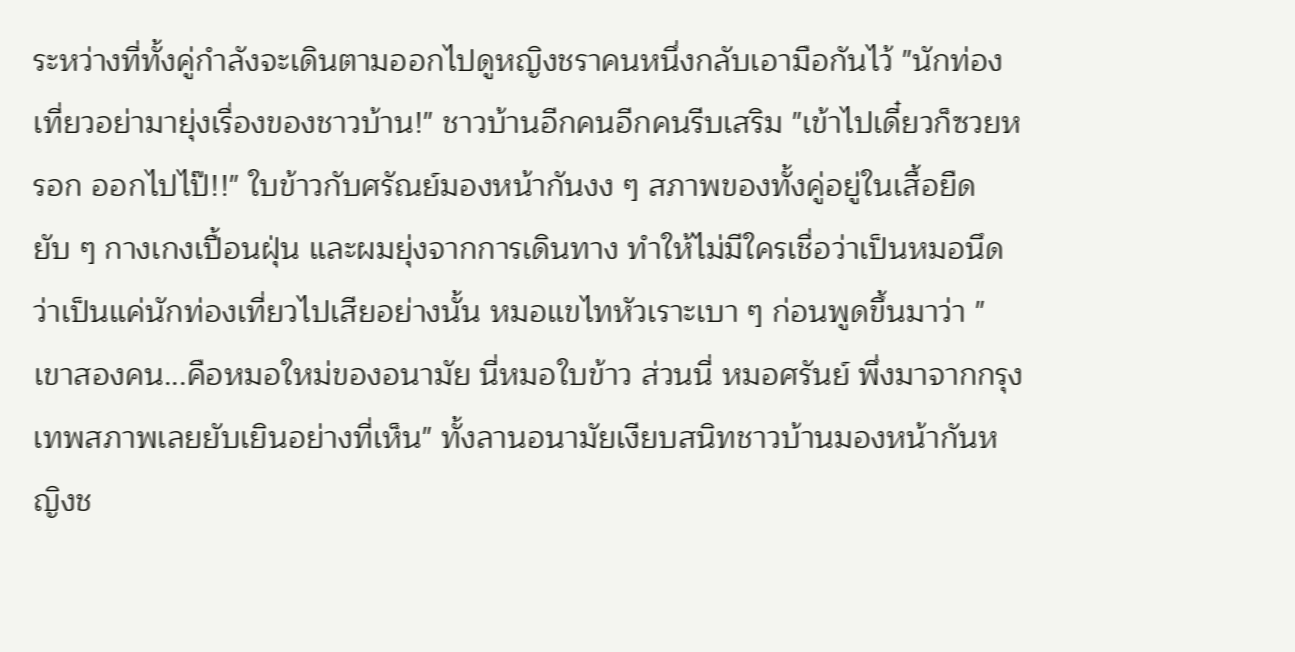ระหว่างที่ทั้งคู่กำลังจะเดินตามออกไปดูหญิงชราคนหนึ่งกลับเอามือกันไว้ "นักท่องเที่ยวอย่ามายุ่งเรื่องของชาวบ้าน!" ชาวบ้านอีกคนอีกคนรีบเสริม "เข้าไปเดี๋ยวก็ซวยหรอก ออกไปไป๊!!" ใบข้าวกับศรัณย์มองหน้ากันงง ๆ สภาพของทั้งคู่อยู่ในเสื้อยืดยับ ๆ กางเกงเปื้อนฝุ่น และผมยุ่งจากการเดินทาง ทำให้ไม่มีใครเชื่อว่าเป็นหมอนึดว่าเป็นแค่นักท่องเที่ยวไปเสียอย่างนั้น หมอแขไทหัวเราะเบา ๆ ก่อนพูดขึ้นมาว่า "เขาสองคน...คือหมอใหม่ของอนามัย นี่หมอใบข้าว ส่วนนี่ หมอศรันย์ พึ่งมาจากกรุงเทพสภาพเลยยับเยินอย่างที่เห็น" ทั้งลานอนามัยเงียบสนิทชาวบ้านมองหน้ากันหญิงช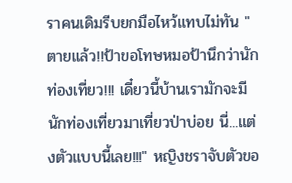ราคนเดิมรีบยกมือไหว้แทบไม่ทัน "ตายแล้ว!!ป้าขอโทษหมอป้านึกว่านักท่องเที่ยว!!! เดี๋ยวนี้บ้านเรามักจะมีนักท่องเที่ยวมาเที่ยวป่าบ่อย นี่...แต่งตัวแบบนี้เลย!!!" หญิงชราจับตัวขอ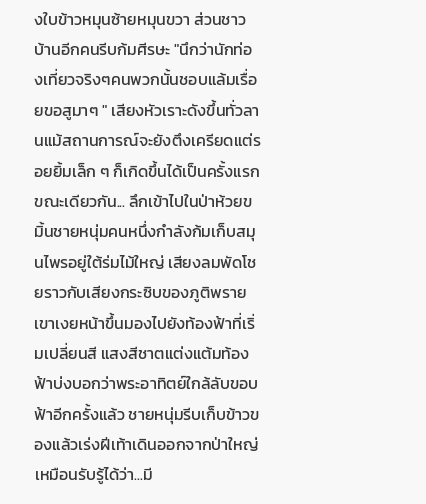งใบข้าวหมุนซ้ายหมุนขวา ส่วนชาวบ้านอีกคนรีบก้มศีรษะ "นึกว่านักท่องเที่ยวจริงๆคนพวกนั้นชอบแล้มเรื่อยขอสูมาๆ " เสียงหัวเราะดังขึ้นทั่วลานแม้สถานการณ์จะยังตึงเครียดแต่รอยยิ้มเล็ก ๆ ก็เกิดขึ้นได้เป็นครั้งแรก ขณะเดียวกัน... ลึกเข้าไปในป่าห้วยขมิ้นชายหนุ่มคนหนึ่งกำลังก้มเก็บสมุนไพรอยู่ใต้ร่มไม้ใหญ่ เสียงลมพัดโชยราวกับเสียงกระซิบของภูติพราย เขาเงยหน้าขึ้นมองไปยังท้องฟ้าที่เริ่มเปลี่ยนสี แสงสีชาตแต่งแต้มท้องฟ้าบ่งบอกว่าพระอาทิตย์ใกล้ลับขอบฟ้าอีกครั้งแล้ว ชายหนุ่มรีบเก็บข้าวของแล้วเร่งฝีเท้าเดินออกจากป่าใหญ่เหมือนรับรู้ได้ว่า...มี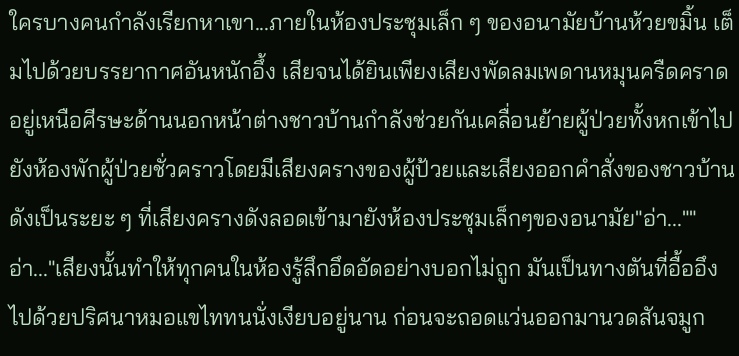ใครบางคนกำลังเรียกหาเขา...ภายในห้องประชุมเล็ก ๆ ของอนามัยบ้านห้วยขมิ้น เต็มไปด้วยบรรยากาศอันหนักอึ้ง เสียจนได้ยินเพียงเสียงพัดลมเพดานหมุนครืดคราดอยู่เหนือศีรษะด้านนอกหน้าต่างชาวบ้านกำลังช่วยกันเคลื่อนย้ายผู้ป่วยทั้งหกเข้าไปยังห้องพักผู้ป่วยชั่วคราวโดยมีเสียงครางของผู้ป้วยและเสียงออกคำสั่งของชาวบ้านดังเป็นระยะ ๆ ที่เสียงครางดังลอดเข้ามายังห้องประชุมเล็กๆของอนามัย"อ่า...""อ่า..."เสียงนั้นทำให้ทุกคนในห้องรู้สึกอึดอัดอย่างบอกไม่ถูก มันเป็นทางตันที่อื้ออึงไปด้วยปริศนาหมอแขไททนนั่งเงียบอยู่นาน ก่อนจะถอดแว่นออกมานวดสันจมูก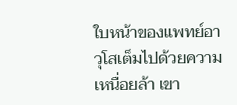ใบหน้าของแพทย์อาวุโสเต็มไปด้วยความเหนื่อยล้า เขา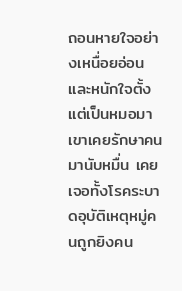ถอนหายใจอย่างเหนื่อยอ่อนและหนักใจตั้งแต่เป็นหมอมา เขาเคยรักษาคนมานับหมื่น เคยเจอทั้งโรคระบาดอุบัติเหตุหมู่คนถูกยิงคน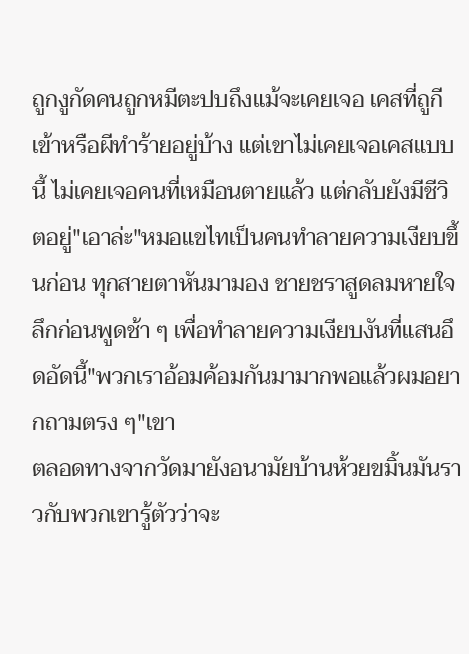ถูกงูกัดคนถูกหมีตะปบถึงแม้จะเคยเจอ เคสที่ถูกีเข้าหรือผีทำร้ายอยู่บ้าง แต่เขาไม่เคยเจอเคสแบบนี้ ไม่เคยเจอคนที่เหมือนตายแล้ว แต่กลับยังมีชีวิตอยู่"เอาล่ะ"หมอแขไทเป็นคนทำลายความเงียบขึ้นก่อน ทุกสายตาหันมามอง ชายชราสูดลมหายใจลึกก่อนพูดช้า ๆ เพื่อทำลายความเงียบงันที่แสนอึดอัดนี้"พวกเราอ้อมค้อมกันมามากพอแล้วผมอยากถามตรง ๆ"เขา
ตลอดทางจากวัดมายังอนามัยบ้านห้วยขมิ้นมันราวกับพวกเขารู้ตัวว่าจะ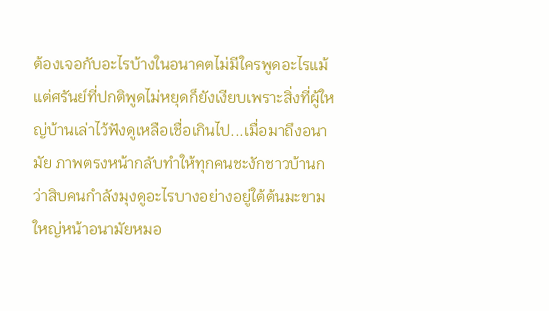ต้องเจอกับอะไรบ้างในอนาคตไม่มีใครพูดอะไรแม้แต่ศรันย์ที่ปกติพูดไม่หยุดก็ยังเงียบเพราะสิ่งที่ผู้ใหญ่บ้านเล่าไว้ฟังดูเหลือเชื่อเกินไป...เมื่อมาถึงอนามัย ภาพตรงหน้ากลับทำให้ทุกคนชะงักชาวบ้านกว่าสิบคนกำลังมุงดูอะไรบางอย่างอยู่ใต้ต้นมะขามใหญ่หน้าอนามัยหมอ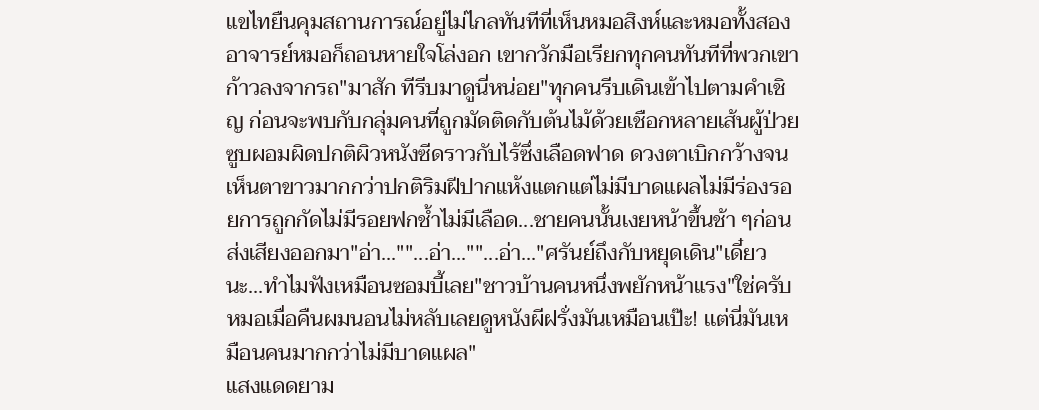แขไทยืนคุมสถานการณ์อยู่ไม่ไกลทันทีที่เห็นหมอสิงห์และหมอทั้งสอง อาจารย์หมอก็ถอนหายใจโล่งอก เขากวักมือเรียกทุกคนทันทีที่พวกเขาก้าวลงจากรถ"มาสัก ทีรีบมาดูนี่หน่อย"ทุกคนรีบเดินเข้าไปตามคำเชิญ ก่อนจะพบกับกลุ่มคนที่ถูกมัดติดกับต้นไม้ด้วยเชือกหลายเส้นผู้ป่วยซูบผอมผิดปกติผิวหนังซีดราวกับไร้ซึ่งเลือดฟาด ดวงตาเบิกกว้างจนเห็นตาขาวมากกว่าปกติริมฝีปากแห้งแตกแต่ไม่มีบาดแผลไม่มีร่องรอยการถูกกัดไม่มีรอยฟกช้ำไม่มีเลือด...ชายคนนั้นเงยหน้าขึ้นช้า ๆก่อนส่งเสียงออกมา"อ่า...""...อ่า...""...อ่า..."ศรันย์ถึงกับหยุดเดิน"เดี๋ยวนะ...ทำไมฟังเหมือนซอมบี้เลย"ชาวบ้านคนหนึ่งพยักหน้าแรง"ใช่ครับหมอเมื่อคืนผมนอนไม่หลับเลยดูหนังผีฝรั่งมันเหมือนเป๊ะ! เเต่นี่มันเหมือนคนมากกว่าไม่มีบาดแผล"
แสงแดดยาม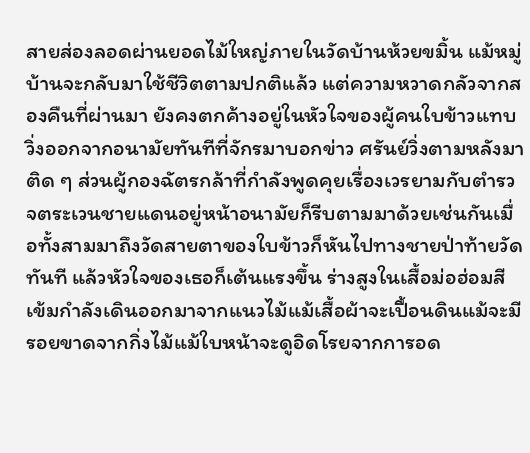สายส่องลอดผ่านยอดไม้ใหญ่ภายในวัดบ้านห้วยขมิ้น แม้หมู่บ้านจะกลับมาใช้ชีวิตตามปกติแล้ว แต่ความหวาดกลัวจากสองคืนที่ผ่านมา ยังคงตกค้างอยู่ในหัวใจของผู้คนใบข้าวแทบวิ่งออกจากอนามัยทันทีที่จักรมาบอกข่าว ศรันย์วิ่งตามหลังมาติด ๆ ส่วนผู้กองฉัตรกล้าที่กำลังพูดคุยเรื่องเวรยามกับตำรวจตระเวนชายแดนอยู่หน้าอนามัยก็รีบตามมาด้วยเช่นกันเมื่อทั้งสามมาถึงวัดสายตาของใบข้าวก็หันไปทางชายป่าท้ายวัดทันที แล้วหัวใจของเธอก็เต้นแรงขึ้น ร่างสูงในเสื้อม่อฮ่อมสีเข้มกำลังเดินออกมาจากแนวไม้แม้เสื้อผ้าจะเปื้อนดินแม้จะมีรอยขาดจากกิ่งไม้แม้ใบหน้าจะดูอิดโรยจากการอด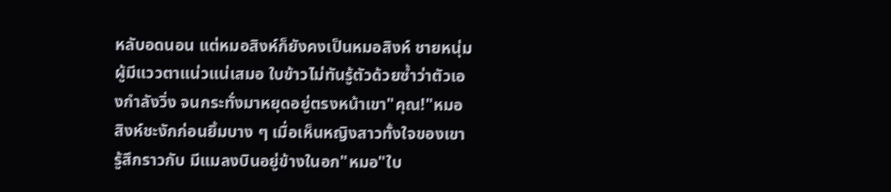หลับอดนอน แต่หมอสิงห์ก็ยังคงเป็นหมอสิงห์ ชายหนุ่มผู้มีแววตาแน่วแน่เสมอ ใบข้าวไม่ทันรู้ตัวด้วยซ้ำว่าตัวเองกำลังวิ่ง จนกระทั่งมาหยุดอยู่ตรงหน้าเขา"คุณ!"หมอสิงห์ชะงักก่อนยิ้มบาง ๆ เมื่อเห็นหญิงสาวทั้งใจของเขารู้สึกราวกับ มีแมลงบินอยู่ข้างในอก"หมอ"ใบ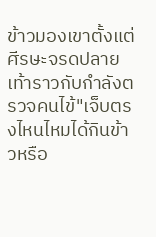ข้าวมองเขาตั้งแต่ศีรษะจรดปลายเท้าราวกับกำลังตรวจคนไข้"เจ็บตรงไหนไหมได้กินข้าวหรือ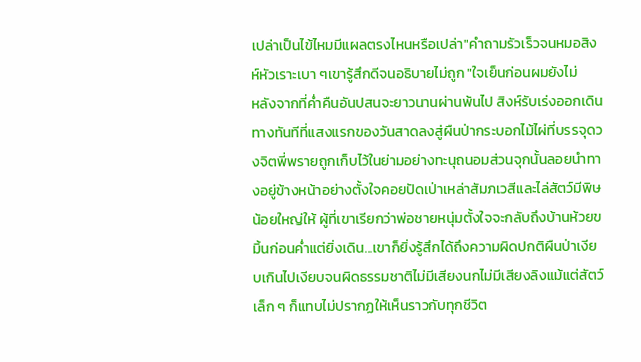เปล่าเป็นไข้ไหมมีแผลตรงไหนหรือเปล่า"คำถามรัวเร็วจนหมอสิงห์หัวเราะเบา ๆเขารู้สึกดีจนอธิบายไม่ถูก "ใจเย็นก่อนผมยังไม่
หลังจากที่ค่ำคืนอันปสนจะยาวนานผ่านพ้นไป สิงห์รับเร่งออกเดินทางทันทีที่แสงแรกของวันสาดลงสู่ผืนป่ากระบอกไม้ไผ่ที่บรรจุดวงจิตพี่พรายถูกเก็บไว้ในย่ามอย่างทะนุถนอมส่วนจุกนั้นลอยนำทางอยู่ข้างหน้าอย่างตั้งใจคอยปัดเป่าเหล่าสัมภเวสีและไล่สัตว์มีพิษน้อยใหญ่ให้ ผู้ที่เขาเรียกว่าพ่อชายหนุ่มตั้งใจจะกลับถึงบ้านห้วยขมิ้นก่อนค่ำแต่ยิ่งเดิน...เขาก็ยิ่งรู้สึกได้ถึงความผิดปกติผืนป่าเงียบเกินไปเงียบจนผิดธรรมชาติไม่มีเสียงนกไม่มีเสียงลิงแม้แต่สัตว์เล็ก ๆ ก็แทบไม่ปรากฏให้เห็นราวกับทุกชีวิต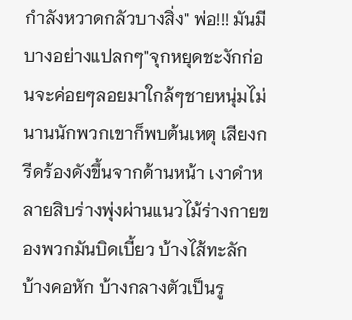กำลังหวาดกลัวบางสิ่ง" พ่อ!!! มันมีบางอย่างแปลกๆ"จุกหยุดชะงักก่อนจะค่อยๆลอยมาใกล้ๆชายหนุ่มไม่นานนักพวกเขาก็พบต้นเหตุ เสียงกรีดร้องดังขึ้นจากด้านหน้า เงาดำหลายสิบร่างพุ่งผ่านแนวไม้ร่างกายของพวกมันบิดเบี้ยว บ้างไส้ทะลัก บ้างคอหัก บ้างกลางตัวเป็นรู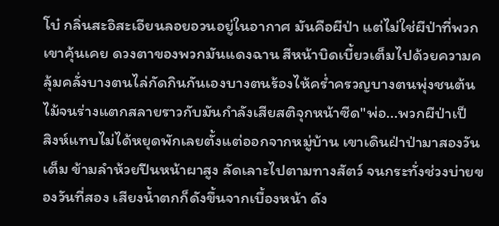โบ๋ กลิ่นสะอิสะเอียนลอยอวนอยู่ในอากาศ มันคือผีป่า แต่ไม่ใช่ผีป่าที่พวกเขาคุ้นเคย ดวงตาของพวกมันแดงฉาน สีหน้าบิดเบี้ยวเต็มไปด้วยความคลุ้มคลั่งบางตนไล่กัดกินกันเองบางตนร้องไห้คร่ำครวญบางตนพุ่งชนต้นไม้จนร่างแตกสลายราวกับมันกำลังเสียสติจุกหน้าซีด"พ่อ...พวกผีป่าเป็
สิงห์แทบไม่ได้หยุดพักเลยตั้งแต่ออกจากหมู่บ้าน เขาเดินฝ่าป่ามาสองวันเต็ม ข้ามลำห้วยปีนหน้าผาสูง ลัดเลาะไปตามทางสัตว์ จนกระทั่งช่วงบ่ายของวันที่สอง เสียงน้ำตกก็ดังขึ้นจากเบื้องหน้า ดัง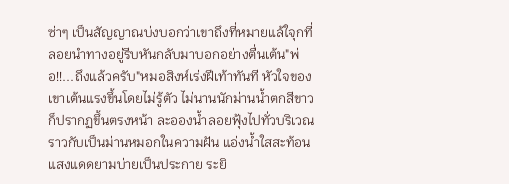ซ่าๆ เป็นสัญญาณบ่งบอกว่าเขาถึงที่หมายแล้ใจุกที่ลอยนำทางอยู่รีบหันกลับมาบอกอย่างตื่นเต้น"พ่อ!!...ถึงแล้วครับ"หมอสิงห์เร่งฝีเท้าทันที หัวใจของเขาเต้นแรงขึ้นโดยไม่รู้ตัว ไม่นานนักม่านน้ำตกสีขาวก็ปรากฏขึ้นตรงหน้า ละอองน้ำลอยฟุ้งไปทั่วบริเวณราวกับเป็นม่านหมอกในความฝัน แอ่งน้ำใสสะท้อนแสงแดดยามบ่ายเป็นประกาย ระยิ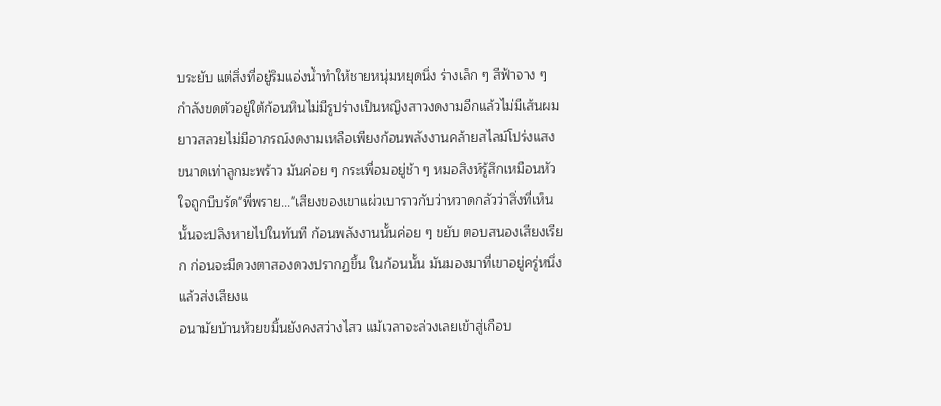บระยับ แต่สิ่งที่อยู่ริมแอ่งน้ำทำให้ชายหนุ่มหยุดนิ่ง ร่างเล็ก ๆ สีฟ้าจาง ๆ กำลังขดตัวอยู่ใต้ก้อนหินไม่มีรูปร่างเป็นหญิงสาวงดงามอีกแล้วไม่มีเส้นผมยาวสลวยไม่มีอาภรณ์งดงามเหลือเพียงก้อนพลังงานคล้ายสไลม์โปร่งแสงขนาดเท่าลูกมะพร้าว มันค่อย ๆ กระเพื่อมอยู่ช้า ๆ หมอสิงห์รู้สึกเหมือนหัวใจถูกบีบรัด"พี่พราย..."เสียงของเขาแผ่วเบาราวกับว่าหวาดกลัวว่าสิ่งที่เห็นนั้นจะปลิงหายไปในทันที ก้อนพลังงานนั้นค่อย ๆ ขยับ ตอบสนองเสียงเรียก ก่อนจะมีดวงตาสองดวงปรากฏขึ้น ในก้อนนั้น มันมองมาที่เขาอยู่ครู่หนึ่งแล้วส่งเสียงแ
อนามัยบ้านห้วยขมิ้นยังคงสว่างไสว แม้เวลาจะล่วงเลยเข้าสู่เกือบ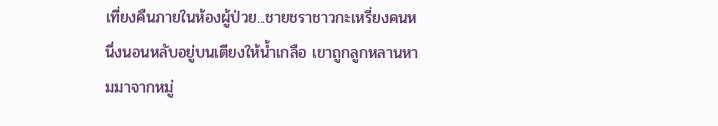เที่ยงคืนภายในห้องผู้ป่วย...ชายชราชาวกะเหรี่ยงคนหนึ่งนอนหลับอยู่บนเตียงให้น้ำเกลือ เขาถูกลูกหลานหามมาจากหมู่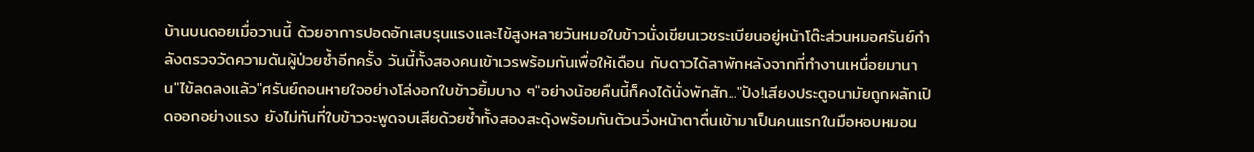บ้านบนดอยเมื่อวานนี้ ด้วยอาการปอดอักเสบรุนแรงและไข้สูงหลายวันหมอใบข้าวนั่งเขียนเวชระเบียนอยู่หน้าโต๊ะส่วนหมอศรันย์กำลังตรวจวัดความดันผู้ป่วยซ้ำอีกครั้ง วันนี้ทั้งสองคนเข้าเวรพร้อมกันเพื่อให้เดือน กับดาวได้ลาพักหลังจากที่ทำงานเหนื่อยมานาน"ไข้ลดลงแล้ว"ศรันย์ถอนหายใจอย่างโล่งอกใบข้าวยิ้มบาง ๆ"อย่างน้อยคืนนี้ก็คงได้นั่งพักสัก..."ปัง!เสียงประตูอนามัยถูกผลักเปิดออกอย่างแรง ยังไม่ทันที่ใบข้าวจะพูดจบเสียด้วยซ้ำทั้งสองสะดุ้งพร้อมกันต้วนวิ่งหน้าตาตื่นเข้ามาเป็นคนแรกในมือหอบหมอน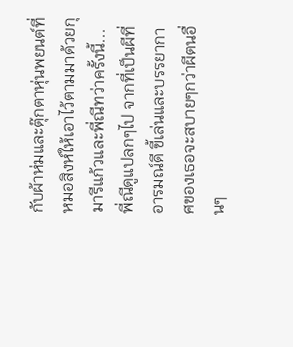กับผ้าห่มและตุ๊กตาหุ่นพยนต์ที่หมอสิงห์ให้เอาไว้ตามมาด้วยกุมารีแก้วและพี่ณีทว่าครั้งนี้...พี่ณีดูแปลกๆไป จากที่เป็นผีที่อารมณ์ดี ขี้เล่นและบรรยากาศของเธอจะสบายๆกว่าผีตนอื่นๆ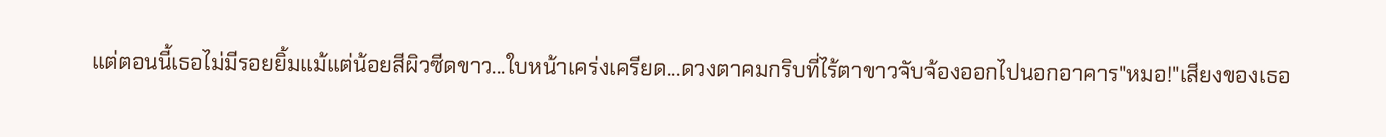แต่ตอนนี้เธอไม่มีรอยยิ้มแม้แต่น้อยสีผิวซีดขาว...ใบหน้าเคร่งเครียด...ดวงตาคมกริบที่ไร้ตาขาวจับจ้องออกไปนอกอาคาร"หมอ!"เสียงของเธอ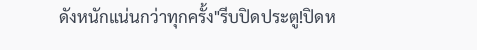ดังหนักแน่นกว่าทุกครั้ง"รีบปิดประตู!ปิดห